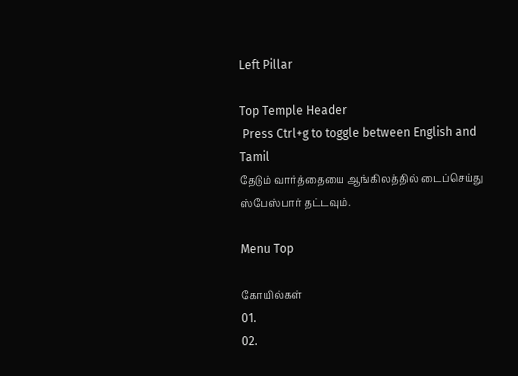Left Pillar

Top Temple Header
 Press Ctrl+g to toggle between English and Tamil
தேடும் வார்த்தையை ஆங்கிலத்தில் டைப்செய்து ஸ்பேஸ்பார் தட்டவும்.

Menu Top

கோயில்கள்
01.
02.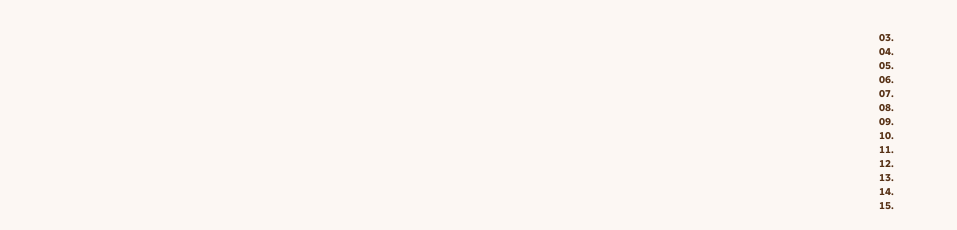03.
04.
05.
06.
07.
08.
09.
10.
11.
12.
13.
14.
15.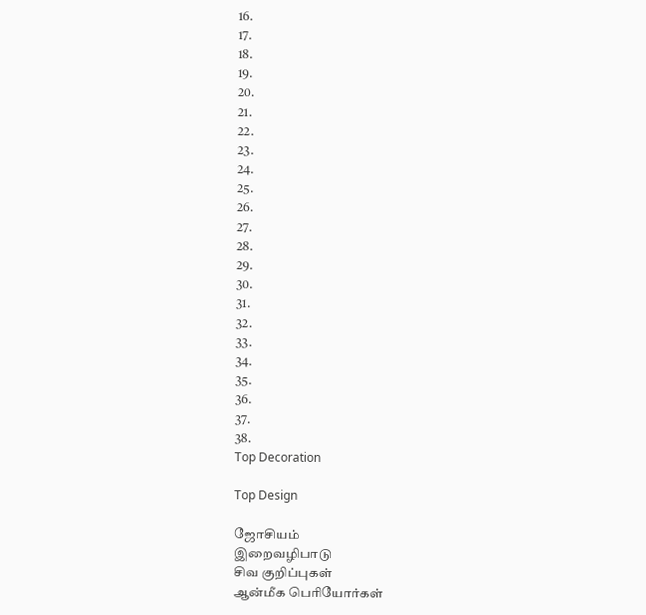16.
17.
18.
19.
20.
21.
22.
23.
24.
25.
26.
27.
28.
29.
30.
31.
32.
33.
34.
35.
36.
37.
38.
Top Decoration

Top Design

ஜோசியம்
இறைவழிபாடு
சிவ குறிப்புகள்
ஆன்மீக பெரியோர்கள்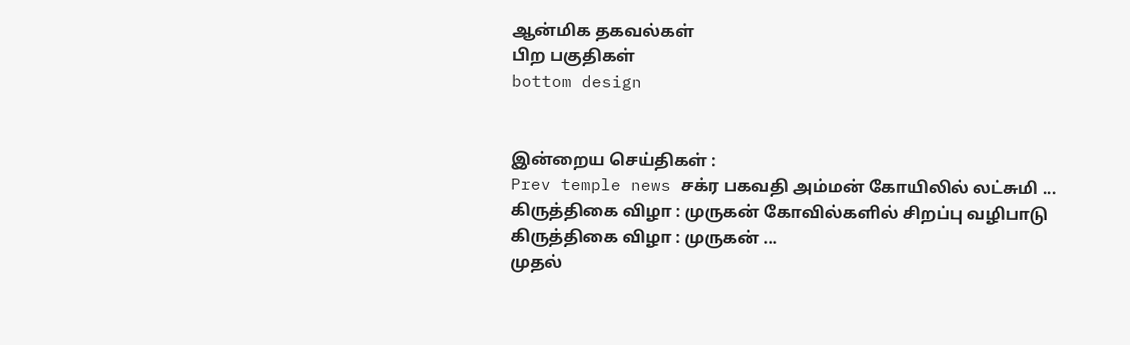ஆன்மிக தகவல்கள்
பிற பகுதிகள்
bottom design


இன்றைய செய்திகள் :
Prev temple news சக்ர பகவதி அம்மன் கோயிலில் லட்சுமி ... கிருத்திகை விழா : முருகன் கோவில்களில் சிறப்பு வழிபாடு கிருத்திகை விழா : முருகன் ...
முதல்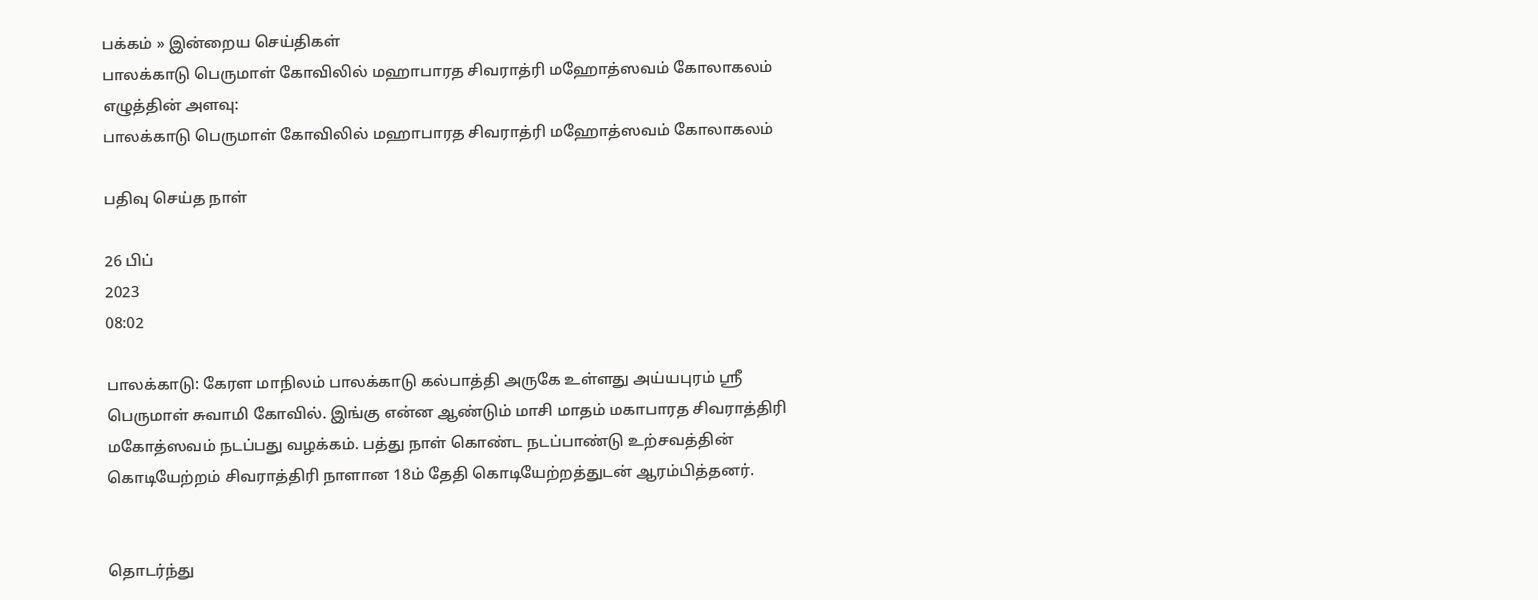பக்கம் » இன்றைய செய்திகள்
பாலக்காடு பெருமாள் கோவிலில் மஹாபாரத சிவராத்ரி மஹோத்ஸவம் கோலாகலம்
எழுத்தின் அளவு:
பாலக்காடு பெருமாள் கோவிலில் மஹாபாரத சிவராத்ரி மஹோத்ஸவம் கோலாகலம்

பதிவு செய்த நாள்

26 பிப்
2023
08:02

பாலக்காடு: கேரள மாநிலம் பாலக்காடு கல்பாத்தி அருகே உள்ளது அய்யபுரம் ஸ்ரீ பெருமாள் சுவாமி கோவில். இங்கு என்ன ஆண்டும் மாசி மாதம் மகாபாரத சிவராத்திரி மகோத்ஸவம் நடப்பது வழக்கம். பத்து நாள் கொண்ட நடப்பாண்டு உற்சவத்தின் கொடியேற்றம் சிவராத்திரி நாளான 18ம் தேதி கொடியேற்றத்துடன் ஆரம்பித்தனர்.


தொடர்ந்து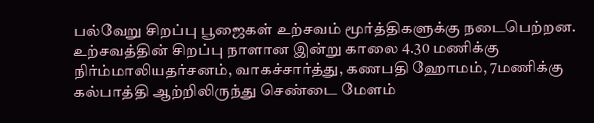பல்வேறு சிறப்பு பூஜைகள் உற்சவம் மூர்த்திகளுக்கு நடைபெற்றன. உற்சவத்தின் சிறப்பு நாளான இன்று காலை 4.30 மணிக்கு நிர்ம்மாலியதர்சனம், வாகச்சார்த்து, கணபதி ஹோமம், 7மணிக்கு கல்பாத்தி ஆற்றிலிருந்து செண்டை மேளம்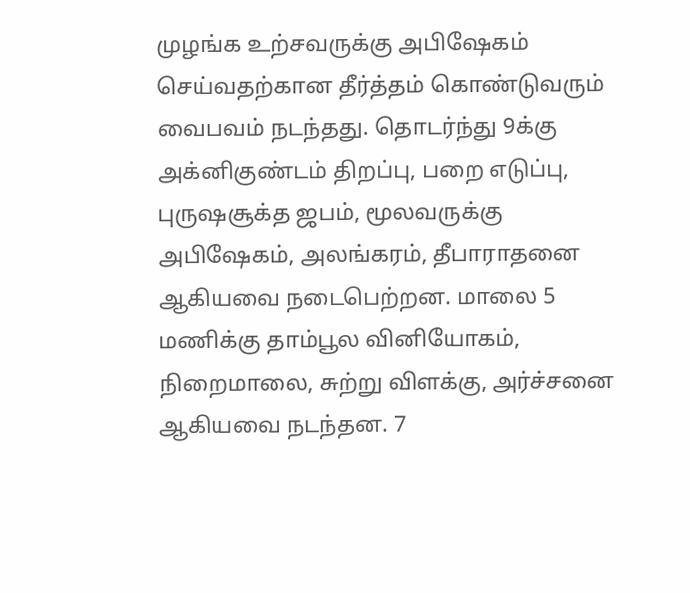முழங்க உற்சவருக்கு அபிஷேகம் செய்வதற்கான தீர்த்தம் கொண்டுவரும் வைபவம் நடந்தது. தொடர்ந்து 9க்கு அக்னிகுண்டம் திறப்பு, பறை எடுப்பு, புருஷசூக்த ஜபம், மூலவருக்கு அபிஷேகம், அலங்கரம், தீபாராதனை ஆகியவை நடைபெற்றன. மாலை 5 மணிக்கு தாம்பூல வினியோகம், நிறைமாலை, சுற்று விளக்கு, அர்ச்சனை ஆகியவை நடந்தன. 7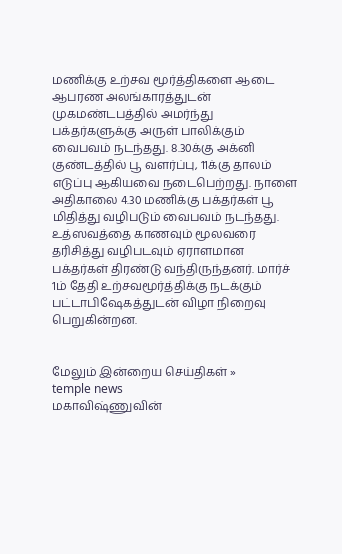மணிக்கு உற்சவ மூர்த்திகளை ஆடை ஆபரண அலங்காரத்துடன் முகமண்டபத்தில் அமர்ந்து பக்தர்களுக்கு அருள் பாலிக்கும் வைபவம் நடந்தது. 8.30க்கு அக்னி குண்டத்தில் பூ வளர்ப்பு, 11க்கு தாலம் எடுப்பு ஆகியவை நடைபெற்றது. நாளை அதிகாலை 4.30 மணிக்கு பக்தர்கள் பூ மிதித்து வழிபடும் வைபவம் நடந்தது. உத்ஸவத்தை காணவும் மூலவரை தரிசித்து வழிபடவும் ஏராளமான பக்தர்கள் திரண்டு வந்திருந்தனர். மார்ச் 1ம் தேதி உற்சவமூர்த்திக்கு நடக்கும் பட்டாபிஷேகத்துடன் விழா நிறைவு பெறுகின்றன.


மேலும் இன்றைய செய்திகள் »
temple news
மகாவிஷ்ணுவின்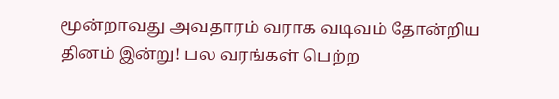மூன்றாவது அவதாரம் வராக வடிவம் தோன்றிய தினம் இன்று! பல வரங்கள் பெற்ற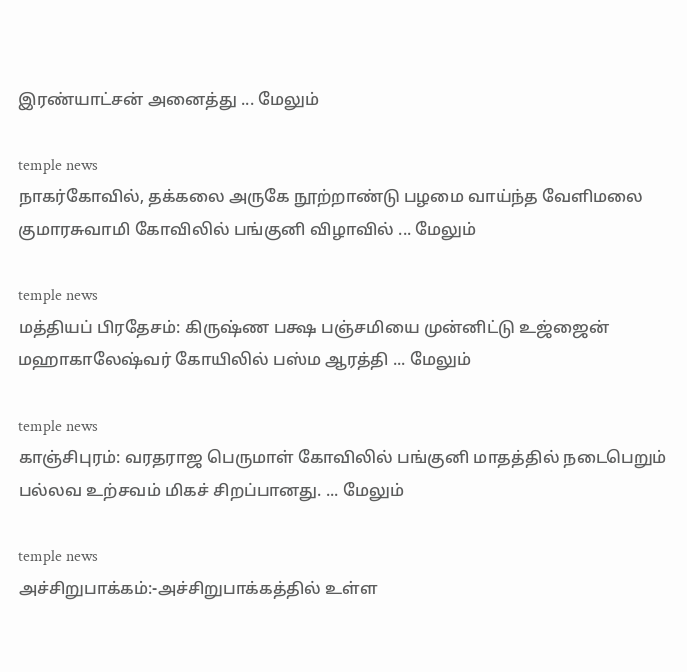இரண்யாட்சன் அனைத்து ... மேலும்

temple news
நாகர்கோவில், தக்கலை அருகே நூற்றாண்டு பழமை வாய்ந்த வேளிமலை குமாரசுவாமி கோவிலில் பங்குனி விழாவில் ... மேலும்

temple news
மத்தியப் பிரதேசம்: கிருஷ்ண பக்ஷ பஞ்சமியை முன்னிட்டு உஜ்ஜைன் மஹாகாலேஷ்வர் கோயிலில் பஸ்ம ஆரத்தி ... மேலும்

temple news
காஞ்சிபுரம்: வரதராஜ பெருமாள் கோவிலில் பங்குனி மாதத்தில் நடைபெறும் பல்லவ உற்சவம் மிகச் சிறப்பானது. ... மேலும்

temple news
அச்சிறுபாக்கம்:-அச்சிறுபாக்கத்தில் உள்ள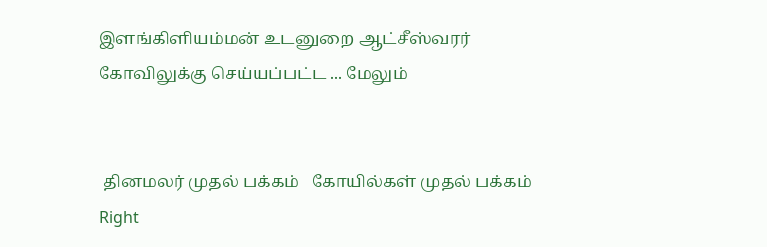இளங்கிளியம்மன் உடனுறை ஆட்சீஸ்வரர் கோவிலுக்கு செய்யப்பட்ட ... மேலும்


 தினமலர் முதல் பக்கம்   கோயில்கள் முதல் பக்கம்
Right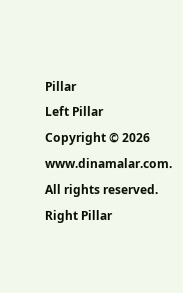Pillar
Left Pillar
Copyright © 2026 www.dinamalar.com. All rights reserved.
Right Pillar